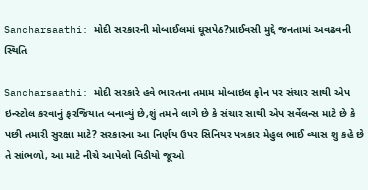Sancharsaathi: મોદી સરકારની મોબાઈલમાં ઘૂસપેઠ?પ્રાઈવસી મુદ્દે જનતામાં અવઢવની સ્થિતિ

Sancharsaathi: મોદી સરકારે હવે ભારતના તમામ મોબાઇલ ફોન પર સંચાર સાથી એપ ઇન્સ્ટોલ કરવાનું ફરજિયાત બનાવ્યું છે,શું તમને લાગે છે કે સંચાર સાથી એપ સર્વેલન્સ માટે છે કે પછી તમારી સુરક્ષા માટે? સરકારના આ નિર્ણય ઉપર સિનિયર પત્રકાર મેહુલ ભાઈ વ્યાસ શુ કહે છે તે સાંભળો, આ માટે નીચે આપેલો વિડીયો જૂઓ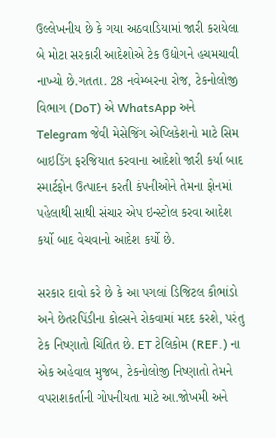ઉલ્લેખનીય છે કે ગયા અઠવાડિયામાં જારી કરાયેલા બે મોટા સરકારી આદેશોએ ટેક ઉદ્યોગને હચમચાવી નાખ્યો છે.ગતતા. 28 નવેમ્બરના રોજ, ટેકનોલોજી વિભાગ (DoT) એ WhatsApp અને Telegram જેવી મેસેજિંગ એપ્લિકેશનો માટે સિમ બાઇડિંગ ફરજિયાત કરવાના આદેશો જારી કર્યા બાદ સ્માર્ટફોન ઉત્પાદન કરતી કંપનીઓને તેમના ફોનમાં પહેલાથી સાથી સંચાર એપ ઇન્સ્ટોલ કરવા આદેશ કર્યો બાદ વેચવાનો આદેશ કર્યો છે.

સરકાર દાવો કરે છે કે આ પગલાં ડિજિટલ કૌભાંડો અને છેતરપિંડીના કોલ્સને રોકવામાં મદદ કરશે, પરંતુ ટેક નિષ્ણાતો ચિંતિત છે. ET ટેલિકોમ (REF.) ના એક અહેવાલ મુજબ, ટેકનોલોજી નિષ્ણાતો તેમને વપરાશકર્તાની ગોપનીયતા માટે આ.જોખમી અને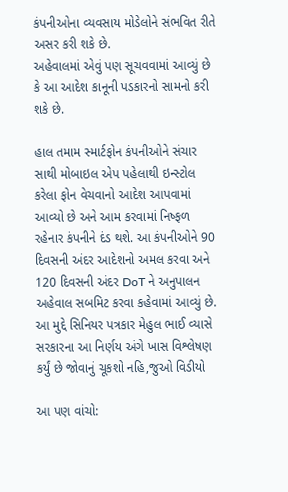કંપનીઓના વ્યવસાય મોડેલોને સંભવિત રીતે અસર કરી શકે છે.
અહેવાલમાં એવું પણ સૂચવવામાં આવ્યું છે કે આ આદેશ કાનૂની પડકારનો સામનો કરી શકે છે.

હાલ તમામ સ્માર્ટફોન કંપનીઓને સંચાર સાથી મોબાઇલ એપ પહેલાથી ઇન્સ્ટોલ કરેલા ફોન વેચવાનો આદેશ આપવામાં આવ્યો છે અને આમ કરવામાં નિષ્ફળ રહેનાર કંપનીને દંડ થશે. આ કંપનીઓને 90 દિવસની અંદર આદેશનો અમલ કરવા અને 120 દિવસની અંદર DoT ને અનુપાલન અહેવાલ સબમિટ કરવા કહેવામાં આવ્યું છે.
આ મુદ્દે સિનિયર પત્રકાર મેહુલ ભાઈ વ્યાસે સરકારના આ નિર્ણય અંગે ખાસ વિશ્લેષણ કર્યું છે જોવાનું ચૂકશો નહિ,જુઓ વિડીયો

આ પણ વાંચો: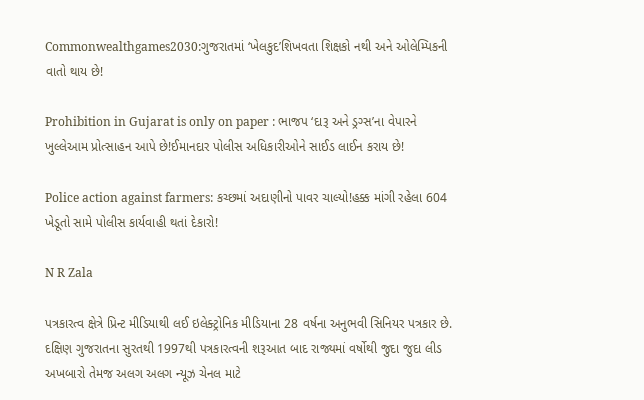Commonwealthgames2030:ગુજરાતમાં ‘ખેલકુદ’શિખવતા શિક્ષકો નથી અને ઓલેમ્પિકની વાતો થાય છે!

Prohibition in Gujarat is only on paper : ભાજપ ‘દારૂ અને ડ્રગ્સ’ના વેપારને ખુલ્લેઆમ પ્રોત્સાહન આપે છે!ઈમાનદાર પોલીસ અધિકારીઓને સાઈડ લાઈન કરાય છે!

Police action against farmers: કચ્છમાં અદાણીનો પાવર ચાલ્યો!હક્ક માંગી રહેલા 604 ખેડૂતો સામે પોલીસ કાર્યવાહી થતાં દેકારો!

N R Zala

પત્રકારત્વ ક્ષેત્રે પ્રિન્ટ મીડિયાથી લઈ ઇલેક્ટ્રોનિક મીડિયાના 28 વર્ષના અનુભવી સિનિયર પત્રકાર છે. દક્ષિણ ગુજરાતના સુરતથી 1997થી પત્રકારત્વની શરૂઆત બાદ રાજ્યમાં વર્ષોથી જુદા જુદા લીડ અખબારો તેમજ અલગ અલગ ન્યૂઝ ચેનલ માટે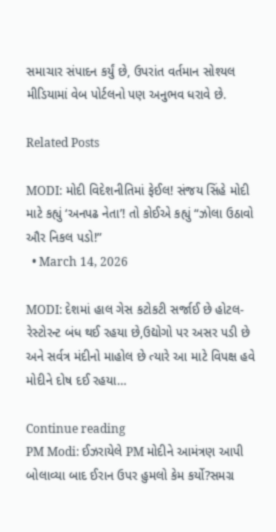સમાચાર સંપાદન કર્યું છે, ઉપરાંત વર્તમાન સોશ્યલ મીડિયામાં વેબ પોર્ટલનો પણ અનુભવ ધરાવે છે.

Related Posts

MODI: મોદી વિદેશનીતિમાં ફેઈલ! સંજય સિંહે મોદી માટે કહ્યું ‘અનપઢ નેતા’! તો કોઈએ કહ્યું “ઝોલા ઉઠાવો ઔર નિકલ પડો!”
  • March 14, 2026

MODI: દેશમાં હાલ ગેસ કટોકટી સર્જાઈ છે હોટલ-રેસ્ટોરન્ટ બંધ થઈ રહયા છે,ઉદ્યોગો પર અસર પડી છે અને સર્વત્ર મંદીનો માહોલ છે ત્યારે આ માટે વિપક્ષ હવે મોદીને દોષ દઈ રહયા…

Continue reading
PM Modi: ઈઝરાયેલે PM મોદીને આમંત્રણ આપી બોલાવ્યા બાદ ઈરાન ઉપર હુમલો કેમ કર્યો?સમગ્ર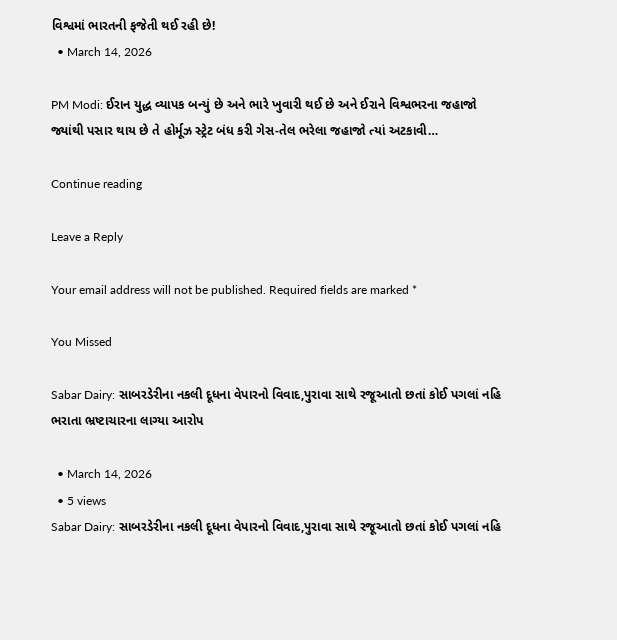વિશ્વમાં ભારતની ફજેતી થઈ રહી છે!
  • March 14, 2026

PM Modi: ઈરાન યુદ્ધ વ્યાપક બન્યું છે અને ભારે ખુવારી થઈ છે અને ઈરાને વિશ્વભરના જહાજો જ્યાંથી પસાર થાય છે તે હોર્મૂઝ સ્ટ્રેટ બંધ કરી ગેસ-તેલ ભરેલા જહાજો ત્યાં અટકાવી…

Continue reading

Leave a Reply

Your email address will not be published. Required fields are marked *

You Missed

Sabar Dairy: સાબરડેરીના નકલી દૂધના વેપારનો વિવાદ,પુરાવા સાથે રજૂઆતો છતાં કોઈ પગલાં નહિ ભરાતા ભ્રષ્ટાચારના લાગ્યા આરોપ

  • March 14, 2026
  • 5 views
Sabar Dairy: સાબરડેરીના નકલી દૂધના વેપારનો વિવાદ,પુરાવા સાથે રજૂઆતો છતાં કોઈ પગલાં નહિ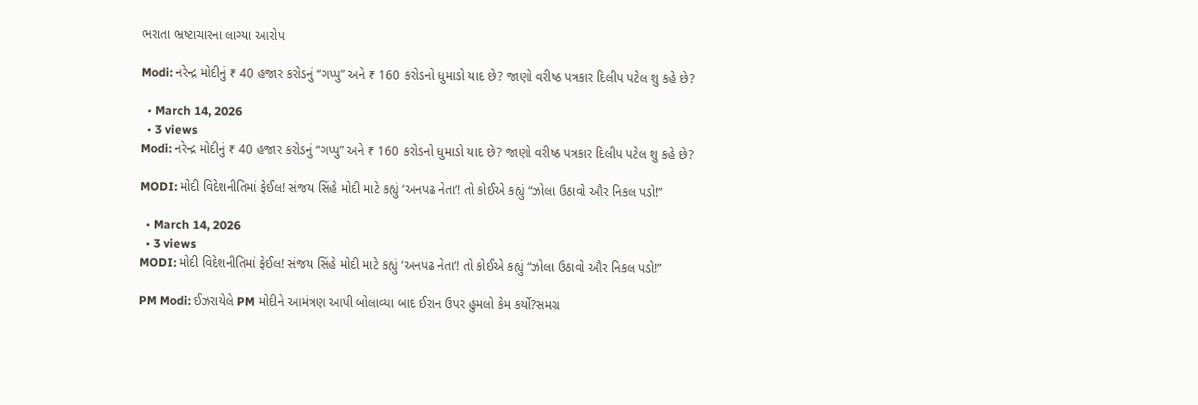ભરાતા ભ્રષ્ટાચારના લાગ્યા આરોપ

Modi: નરેન્દ્ર મોદીનું ₹ 40 હજાર કરોડનું “ગપ્પુ” અને ₹ 160 કરોડનો ધુમાડો યાદ છે? જાણો વરીષ્ઠ પત્રકાર દિલીપ પટેલ શુ કહે છે?

  • March 14, 2026
  • 3 views
Modi: નરેન્દ્ર મોદીનું ₹ 40 હજાર કરોડનું “ગપ્પુ” અને ₹ 160 કરોડનો ધુમાડો યાદ છે? જાણો વરીષ્ઠ પત્રકાર દિલીપ પટેલ શુ કહે છે?

MODI: મોદી વિદેશનીતિમાં ફેઈલ! સંજય સિંહે મોદી માટે કહ્યું ‘અનપઢ નેતા’! તો કોઈએ કહ્યું “ઝોલા ઉઠાવો ઔર નિકલ પડો!”

  • March 14, 2026
  • 3 views
MODI: મોદી વિદેશનીતિમાં ફેઈલ! સંજય સિંહે મોદી માટે કહ્યું ‘અનપઢ નેતા’! તો કોઈએ કહ્યું “ઝોલા ઉઠાવો ઔર નિકલ પડો!”

PM Modi: ઈઝરાયેલે PM મોદીને આમંત્રણ આપી બોલાવ્યા બાદ ઈરાન ઉપર હુમલો કેમ કર્યો?સમગ્ર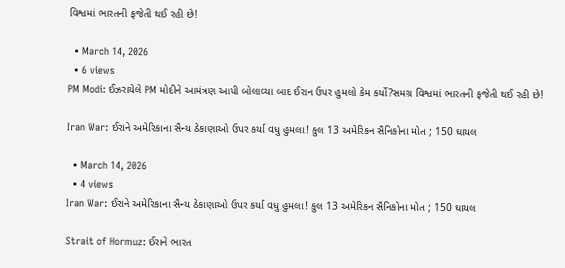વિશ્વમાં ભારતની ફજેતી થઈ રહી છે!

  • March 14, 2026
  • 6 views
PM Modi: ઈઝરાયેલે PM મોદીને આમંત્રણ આપી બોલાવ્યા બાદ ઈરાન ઉપર હુમલો કેમ કર્યો?સમગ્ર વિશ્વમાં ભારતની ફજેતી થઈ રહી છે!

Iran War: ઈરાને અમેરિકાના સૈન્ય ઠેકાણાઓ ઉપર કર્યા વધુ હુમલા! કુલ 13 અમેરિકન સૈનિકોના મોત ; 150 ઘાયલ

  • March 14, 2026
  • 4 views
Iran War: ઈરાને અમેરિકાના સૈન્ય ઠેકાણાઓ ઉપર કર્યા વધુ હુમલા! કુલ 13 અમેરિકન સૈનિકોના મોત ; 150 ઘાયલ

Strait of Hormuz: ઈરાને ભારત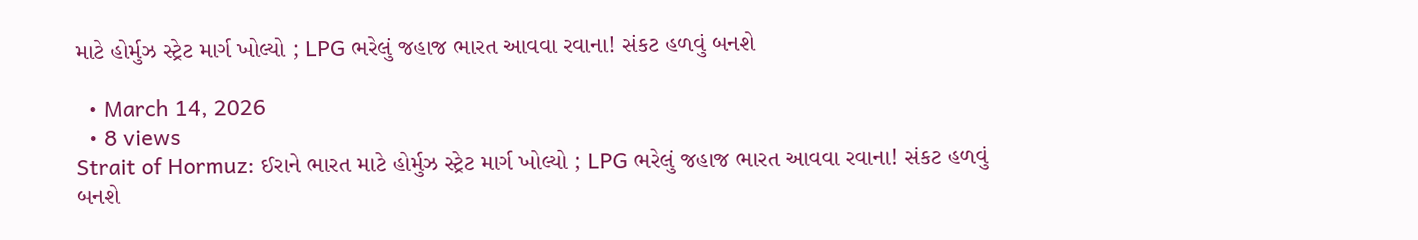માટે હોર્મુઝ સ્ટ્રેટ માર્ગ ખોલ્યો ; LPG ભરેલું જહાજ ભારત આવવા રવાના! સંકટ હળવું બનશે

  • March 14, 2026
  • 8 views
Strait of Hormuz: ઈરાને ભારત માટે હોર્મુઝ સ્ટ્રેટ માર્ગ ખોલ્યો ; LPG ભરેલું જહાજ ભારત આવવા રવાના! સંકટ હળવું બનશે